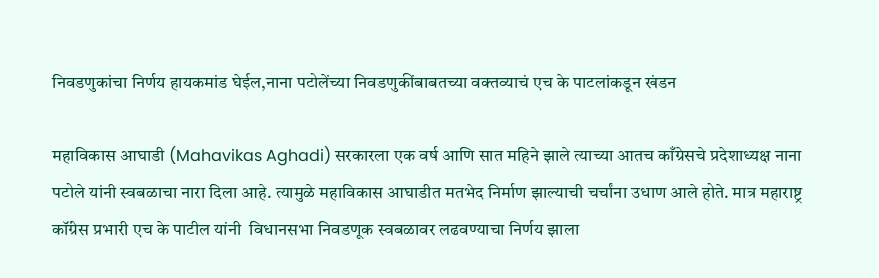निवडणुकांचा निर्णय हायकमांड घेईल,नाना पटोलेंच्या निवडणुकींबाबतच्या वक्तव्याचं एच के पाटलांकडून खंडन

महाविकास आघाडी (Mahavikas Aghadi) सरकारला एक वर्ष आणि सात महिने झाले त्याच्या आतच काँग्रेसचे प्रदेशाध्यक्ष नाना पटोले यांनी स्वबळाचा नारा दिला आहे. त्यामुळे महाविकास आघाडीत मतभेद निर्माण झाल्याची चर्चांना उधाण आले होते. मात्र महाराष्ट्र कॉंग्रेस प्रभारी एच के पाटील यांनी  विधानसभा निवडणूक स्वबळावर लढवण्याचा निर्णय झाला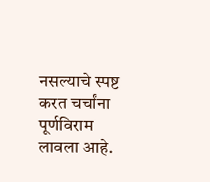नसल्याचे स्पष्ट करत चर्चांना पूर्णविराम लावला आहे.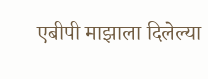एबीपी माझाला दिलेल्या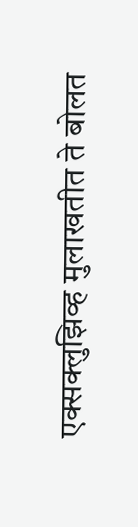एक्सक्लुझिव्ह मुलाखतीत ते बोलत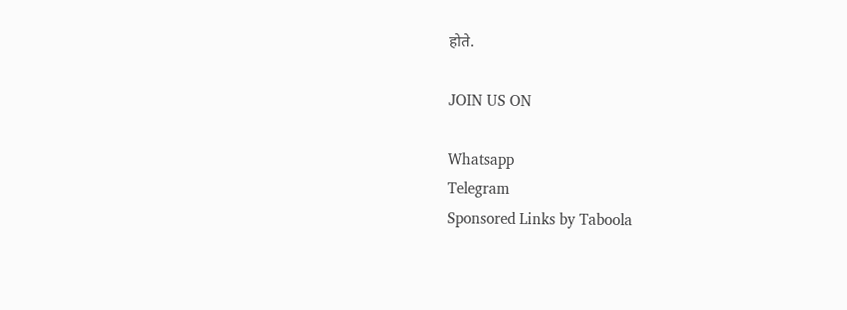होते.

JOIN US ON

Whatsapp
Telegram
Sponsored Links by Taboola